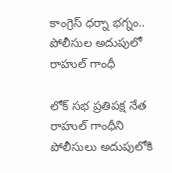కాంగ్రెస్ ధర్నా భగ్నం.. పోలీసుల అదుపులో రాహుల్ గాంధీ

లోక్ సభ ప్రతిపక్ష నేత రాహుల్ గాంధీని పోలీసులు అదుపులోకి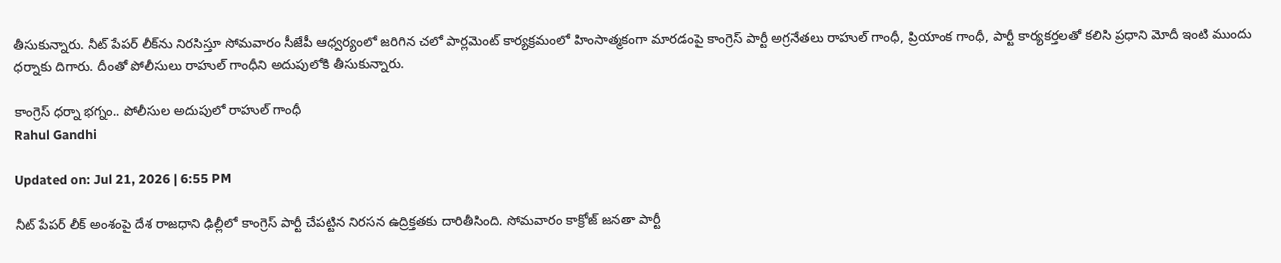తీసుకున్నారు. నీట్ పేపర్ లీక్‌ను నిరసిస్తూ సోమవారం సీజేపీ ఆధ్వర్యంలో జరిగిన చలో పార్లమెంట్ కార్యక్రమంలో హింసాత్మకంగా మారడంపై కాంగ్రెస్ పార్టీ అగ్రనేతలు రాహుల్ గాంధీ, ప్రియాంక గాంధీ, పార్టీ కార్యకర్తలతో కలిసి ప్రధాని మోదీ ఇంటి ముందు ధర్నాకు దిగారు. దీంతో పోలీసులు రాహుల్ గాంధీని అదుపులోకి తీసుకున్నారు.

కాంగ్రెస్ ధర్నా భగ్నం.. పోలీసుల అదుపులో రాహుల్ గాంధీ
Rahul Gandhi

Updated on: Jul 21, 2026 | 6:55 PM

నీట్ పేపర్ లీక్ అంశంపై దేశ రాజధాని ఢిల్లీలో కాంగ్రెస్ పార్టీ చేపట్టిన నిరసన ఉద్రిక్తతకు దారితీసింది. సోమవారం కాక్రోజ్ జనతా పార్టీ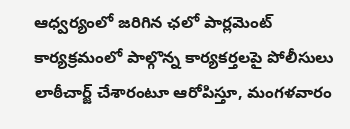ఆధ్వర్యంలో జరిగిన ఛలో పార్లమెంట్ కార్యక్రమంలో పాల్గొన్న కార్యకర్తలపై పోలీసులు లాఠీచార్జ్ చేశారంటూ ఆరోపిస్తూ, మంగళవారం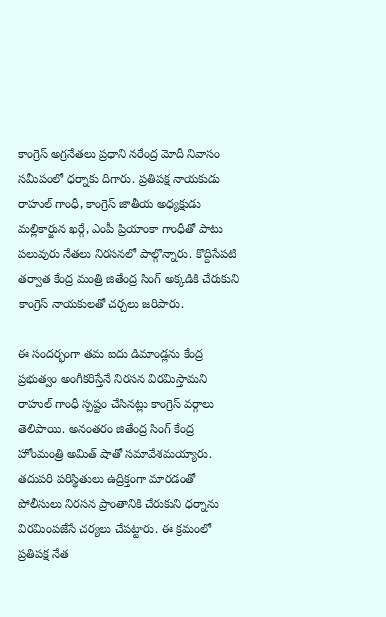కాంగ్రెస్ అగ్రనేతలు ప్రధాని నరేంద్ర మోదీ నివాసం సమీపంలో ధర్నాకు దిగారు. ప్రతిపక్ష నాయకుడు రాహుల్ గాంధీ, కాంగ్రెస్ జాతీయ అధ్యక్షుడు మల్లికార్జున ఖర్గే, ఎంపీ ప్రియాంకా గాంధీతో పాటు పలువురు నేతలు నిరసనలో పాల్గొన్నారు. కొద్దిసేపటి తర్వాత కేంద్ర మంత్రి జితేంద్ర సింగ్ అక్కడికి చేరుకుని కాంగ్రెస్ నాయకులతో చర్చలు జరిపారు.

ఈ సందర్భంగా తమ ఐదు డిమాండ్లను కేంద్ర ప్రభుత్వం అంగీకరిస్తేనే నిరసన విరమిస్తామని రాహుల్ గాంధీ స్పష్టం చేసినట్లు కాంగ్రెస్ వర్గాలు తెలిపాయి. అనంతరం జితేంద్ర సింగ్ కేంద్ర హోంమంత్రి అమిత్ షాతో సమావేశమయ్యారు. తదుపరి పరిస్థితులు ఉద్రిక్తంగా మారడంతో పోలీసులు నిరసన ప్రాంతానికి చేరుకుని ధర్నాను విరమింపజేసే చర్యలు చేపట్టారు. ఈ క్రమంలో ప్రతిపక్ష నేత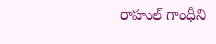రాహుల్ గాంధీని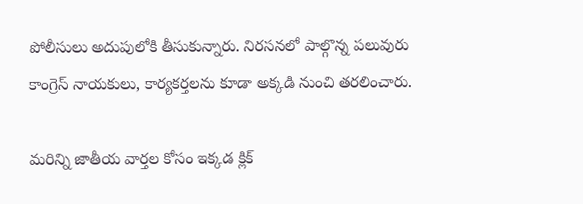పోలీసులు అదుపులోకి తీసుకున్నారు. నిరసనలో పాల్గొన్న పలువురు కాంగ్రెస్ నాయకులు, కార్యకర్తలను కూడా అక్కడి నుంచి తరలించారు.

మరిన్ని జాతీయ వార్తల కోసం ఇక్కడ క్లిక్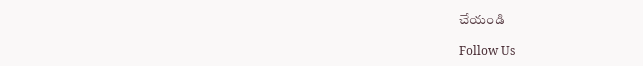చేయండి

Follow Us